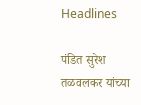Headlines

पंडित सुरेश तळवलकर यांच्या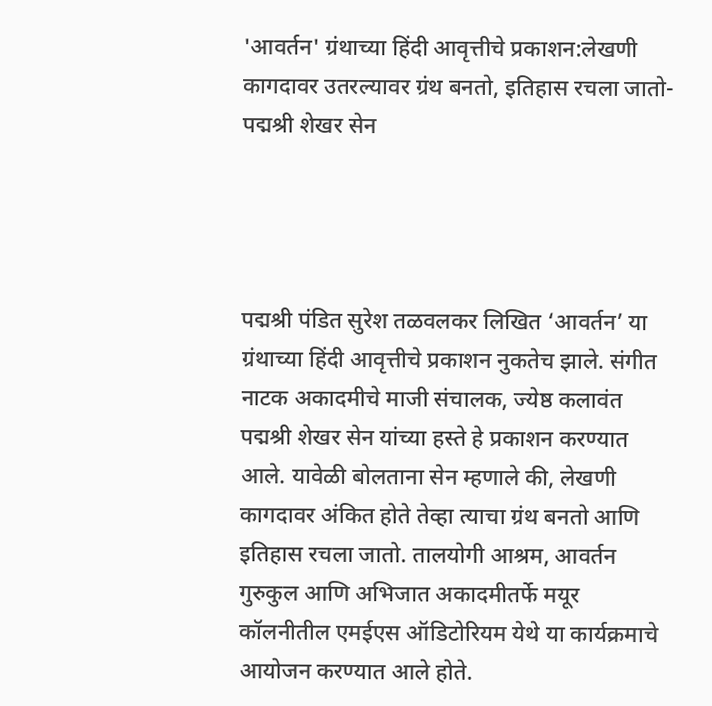'आवर्तन' ग्रंथाच्या हिंदी आवृत्तीचे प्रकाशन:लेखणी कागदावर उतरल्यावर ग्रंथ बनतो, इतिहास रचला जातो- पद्मश्री शेखर सेन




पद्मश्री पंडित सुरेश तळवलकर लिखित ‘आवर्तन’ या ग्रंथाच्या हिंदी आवृत्तीचे प्रकाशन नुकतेच झाले. संगीत नाटक अकादमीचे माजी संचालक, ज्येष्ठ कलावंत पद्मश्री शेखर सेन यांच्या हस्ते हे प्रकाशन करण्यात आले. यावेळी बोलताना सेन म्हणाले की, लेखणी कागदावर अंकित होते तेव्हा त्याचा ग्रंथ बनतो आणि इतिहास रचला जातो. तालयोगी आश्रम, आवर्तन गुरुकुल आणि अभिजात अकादमीतर्फे मयूर कॉलनीतील एमईएस ऑडिटोरियम येथे या कार्यक्रमाचे आयोजन करण्यात आले होते.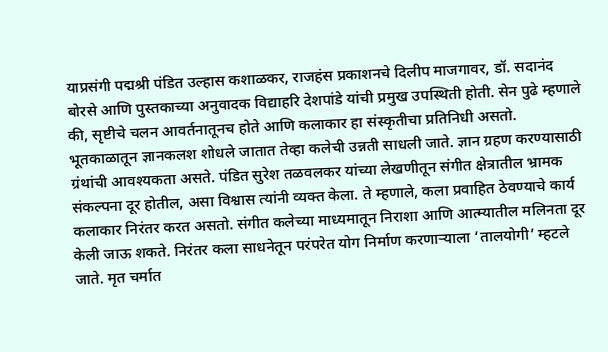याप्रसंगी पद्मश्री पंडित उल्हास कशाळकर, राजहंस प्रकाशनचे दिलीप माजगावर, डॉ. सदानंद बोरसे आणि पुस्तकाच्या अनुवादक विद्याहरि देशपांडे यांची प्रमुख उपस्थिती होती. सेन पुढे म्हणाले की, सृष्टीचे चलन आवर्तनातूनच होते आणि कलाकार हा संस्कृतीचा प्रतिनिधी असतो. भूतकाळातून ज्ञानकलश शोधले जातात तेव्हा कलेची उन्नती साधली जाते. ज्ञान ग्रहण करण्यासाठी ग्रंथांची आवश्यकता असते. पंडित सुरेश तळवलकर यांच्या लेखणीतून संगीत क्षेत्रातील भ्रामक संकल्पना दूर होतील, असा विश्वास त्यांनी व्यक्त केला. ते म्हणाले, कला प्रवाहित ठेवण्याचे कार्य कलाकार निरंतर करत असतो. संगीत कलेच्या माध्यमातून निराशा आणि आत्म्यातील मलिनता दूर केली जाऊ शकते. निरंतर कला साधनेतून परंपरेत योग निर्माण करणाऱ्याला ‘तालयोगी’ म्हटले जाते. मृत चर्मात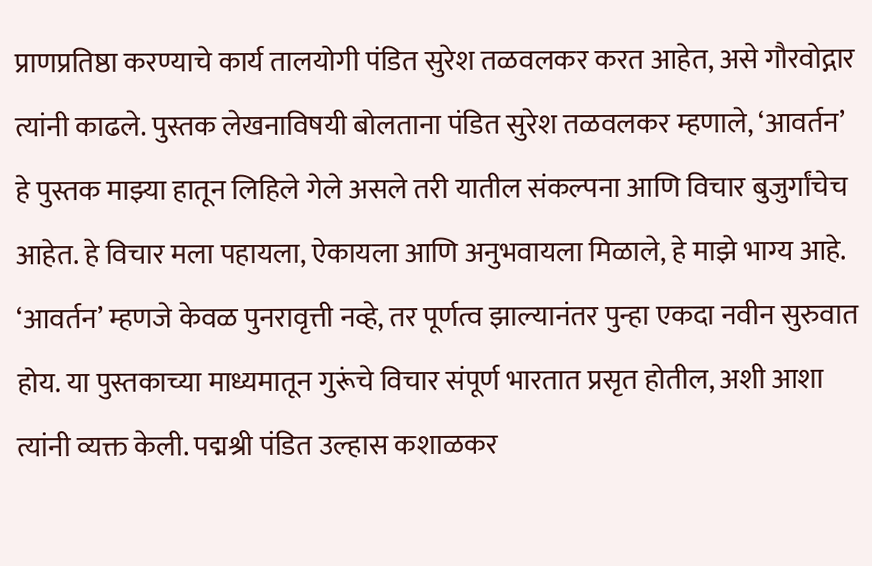प्राणप्रतिष्ठा करण्याचे कार्य तालयोगी पंडित सुरेश तळवलकर करत आहेत, असे गौरवोद्गार त्यांनी काढले. पुस्तक लेखनाविषयी बोलताना पंडित सुरेश तळवलकर म्हणाले, ‘आवर्तन’ हे पुस्तक माझ्या हातून लिहिले गेले असले तरी यातील संकल्पना आणि विचार बुजुर्गांचेच आहेत. हे विचार मला पहायला, ऐकायला आणि अनुभवायला मिळाले, हे माझे भाग्य आहे. ‘आवर्तन’ म्हणजे केवळ पुनरावृत्ती नव्हे, तर पूर्णत्व झाल्यानंतर पुन्हा एकदा नवीन सुरुवात होय. या पुस्तकाच्या माध्यमातून गुरूंचे विचार संपूर्ण भारतात प्रसृत होतील, अशी आशा त्यांनी व्यक्त केली. पद्मश्री पंडित उल्हास कशाळकर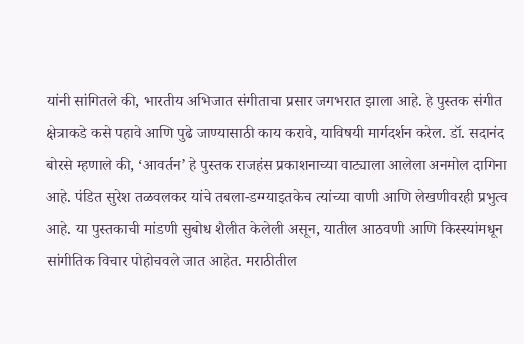यांनी सांगितले की, भारतीय अभिजात संगीताचा प्रसार जगभरात झाला आहे. हे पुस्तक संगीत क्षेत्राकडे कसे पहावे आणि पुढे जाण्यासाठी काय करावे, याविषयी मार्गदर्शन करेल. डॉ. सदानंद बोरसे म्हणाले की, ‘आवर्तन’ हे पुस्तक राजहंस प्रकाशनाच्या वाट्याला आलेला अनमोल दागिना आहे. पंडित सुरेश तळवलकर यांचे तबला-डग्ग्याइतकेच त्यांच्या वाणी आणि लेखणीवरही प्रभुत्व आहे. या पुस्तकाची मांडणी सुबोध शैलीत केलेली असून, यातील आठवणी आणि किस्स्यांमधून सांगीतिक विचार पोहोचवले जात आहेत. मराठीतील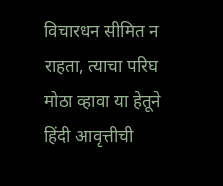विचारधन सीमित न राहता, त्याचा परिघ मोठा व्हावा या हेतूने हिंदी आवृत्तीची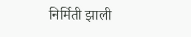निर्मिती झाली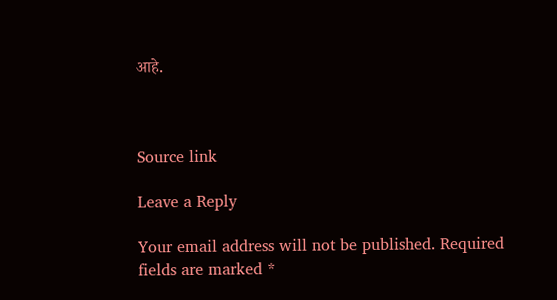आहे.



Source link

Leave a Reply

Your email address will not be published. Required fields are marked *